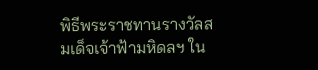พิธีพระราชทานรางวัลสมเด็จเจ้าฟ้ามหิดลฯ ใน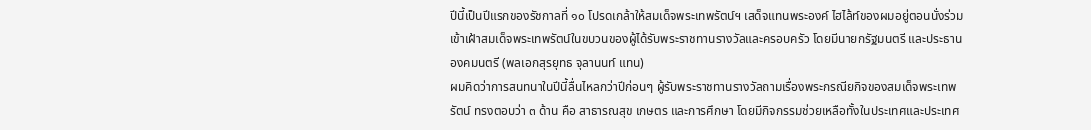ปีนี้เป็นปีแรกของรัชกาลที่ ๑๐ โปรดเกล้าให้สมเด็จพระเทพรัตน์ฯ เสด็จแทนพระองค์ ไฮไล้ท์ของผมอยู่ตอนนั่งร่วมเข้าเฝ้าสมเด็จพระเทพรัตน์ในขบวนของผู้ได้รับพระราชทานรางวัลและครอบครัว โดยมีนายกรัฐมนตรี และประธานองคมนตรี (พลเอกสุรยุทธ จุลานนท์ แทน)
ผมคิดว่าการสนทนาในปีนี้ลื่นไหลกว่าปีก่อนๆ ผู้รับพระราชทานรางวัลถามเรื่องพระกรณียกิจของสมเด็จพระเทพรัตน์ ทรงตอบว่า ๓ ด้าน คือ สาธารณสุข เกษตร และการศึกษา โดยมีกิจกรรมช่วยเหลือทั้งในประเทศและประเทศ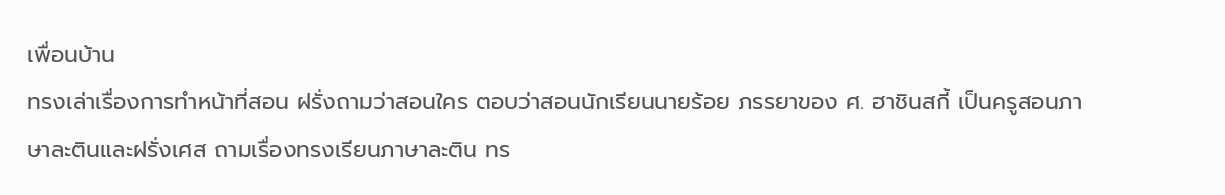เพื่อนบ้าน
ทรงเล่าเรื่องการทำหน้าที่สอน ฝรั่งถามว่าสอนใคร ตอบว่าสอนนักเรียนนายร้อย ภรรยาของ ศ. ฮาชินสกี้ เป็นครูสอนภาษาละตินและฝรั่งเศส ถามเรื่องทรงเรียนภาษาละติน ทร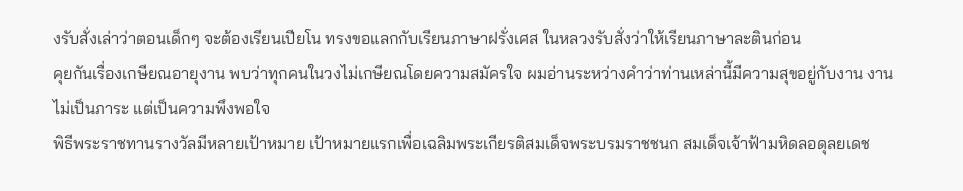งรับสั่งเล่าว่าตอนเด็กๆ จะต้องเรียนเปียโน ทรงขอแลกกับเรียนภาษาฝรั่งเศส ในหลวงรับสั่งว่าให้เรียนภาษาละตินก่อน
คุยกันเรื่องเกษียณอายุงาน พบว่าทุกคนในวงไม่เกษียณโดยความสมัครใจ ผมอ่านระหว่างคำว่าท่านเหล่านี้มีความสุขอยู่กับงาน งานไม่เป็นภาระ แต่เป็นความพึงพอใจ
พิธีพระราชทานรางวัลมีหลายเป้าหมาย เป้าหมายแรกเพื่อเฉลิมพระเกียรติสมเด็จพระบรมราชชนก สมเด็จเจ้าฟ้ามหิดลอดุลยเดช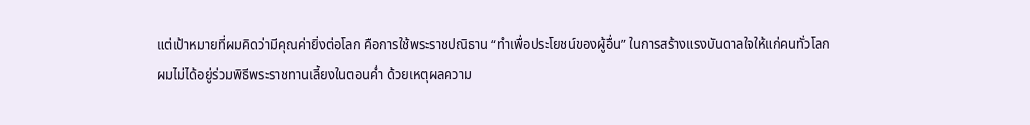แต่เป้าหมายที่ผมคิดว่ามีคุณค่ายิ่งต่อโลก คือการใช้พระราชปณิธาน “ทำเพื่อประโยชน์ของผู้อื่น” ในการสร้างแรงบันดาลใจให้แก่คนทั่วโลก
ผมไม่ได้อยู่ร่วมพิธีพระราชทานเลี้ยงในตอนค่ำ ด้วยเหตุผลความ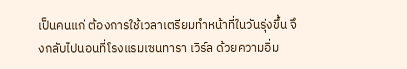เป็นคนแก่ ต้องการใช้เวลาเตรียมทำหน้าที่ในวันรุ่งขึ้น จึงกลับไปนอนที่โรงแรมเซนทารา เวิร์ล ด้วยความอิ่ม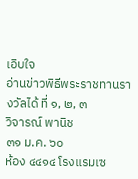เอิบใจ
อ่านข่าวพิธีพระราชทานรางวัลได้ ที่ ๑, ๒, ๓
วิจารณ์ พานิช
๓๑ ม.ค. ๖๐
ห้อง ๔๔๑๔ โรงแรมเซ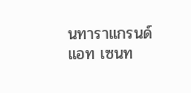นทาราแกรนด์ แอท เซนท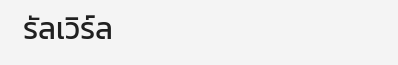รัลเวิร์ล